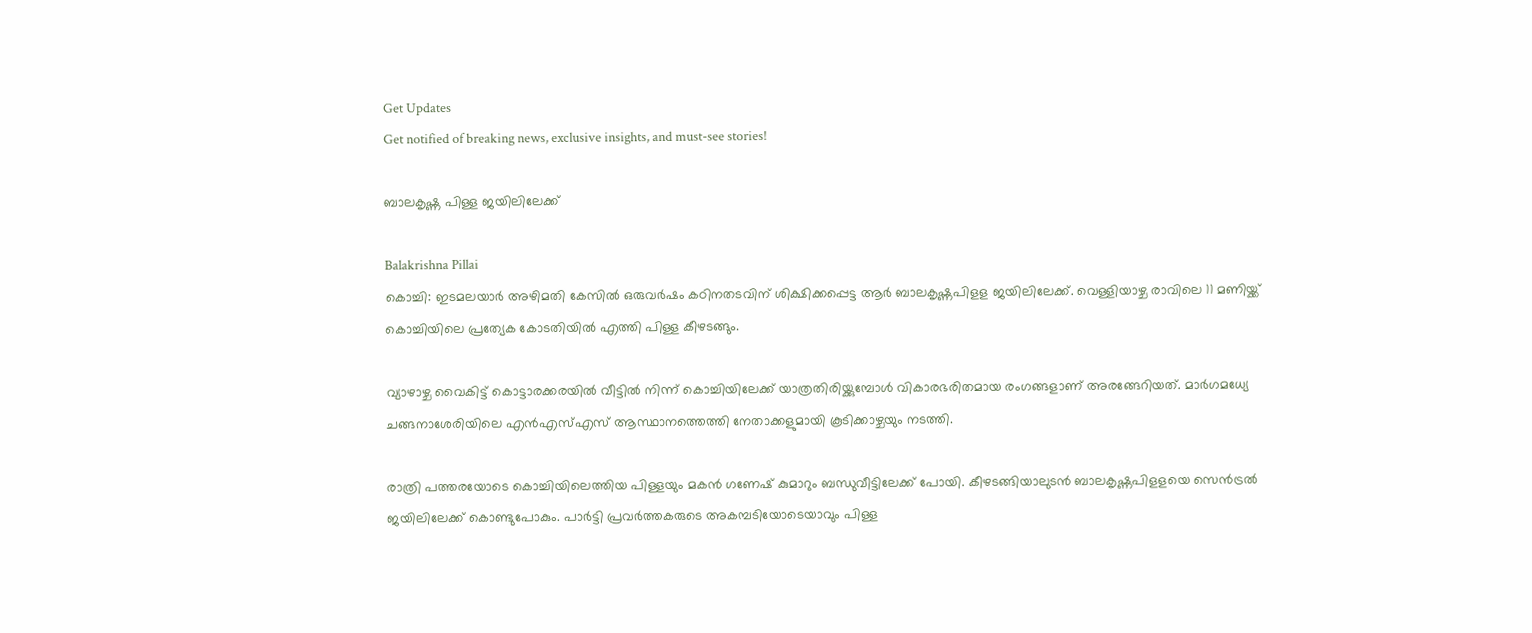Get Updates
Get notified of breaking news, exclusive insights, and must-see stories!

ബാലകൃഷ്ണ പിള്ള ജയിലിലേക്ക്

Balakrishna Pillai
കൊച്ചി: ഇടമലയാര്‍ അഴിമതി കേസില്‍ ഒരുവര്‍ഷം കഠിനതടവിന് ശിക്ഷിക്കപ്പെട്ട ആര്‍ ബാലകൃഷ്ണപിളള ജയിലിലേക്ക്. വെള്ളിയാഴ്ച രാവിലെ 11 മണിയ്ക്ക് കൊച്ചിയിലെ പ്രത്യേക കോടതിയില്‍ എത്തി പിള്ള കീഴടങ്ങും.

വ്യാഴാഴ്ച വൈകിട്ട് കൊട്ടാരക്കരയില്‍ വീട്ടില്‍ നിന്ന് കൊച്ചിയിലേക്ക് യാത്രതിരിയ്ക്കുമ്പോള്‍ വികാരഭരിതമായ രംഗങ്ങളാണ് അരങ്ങേറിയത്. മാര്‍ഗമധ്യേ ചങ്ങനാശേരിയിലെ എന്‍എസ്എസ് ആസ്ഥാനത്തെത്തി നേതാക്കളുമായി കൂടിക്കാഴ്ചയും നടത്തി.

രാത്രി പത്തരയോടെ കൊച്ചിയിലെത്തിയ പിള്ളയും മകന്‍ ഗണേഷ് കുമാറും ബന്ധുവീട്ടിലേക്ക് പോയി. കീഴടങ്ങിയാലുടന്‍ ബാലകൃഷ്ണപിളളയെ സെന്‍ട്രല്‍ ജയിലിലേക്ക് കൊണ്ടുപോകും. പാര്‍ട്ടി പ്രവര്‍ത്തകരുടെ അകമ്പടിയോടെയാവും പിള്ള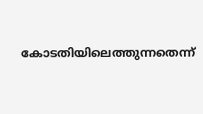കോടതിയിലെത്തുന്നതെന്ന്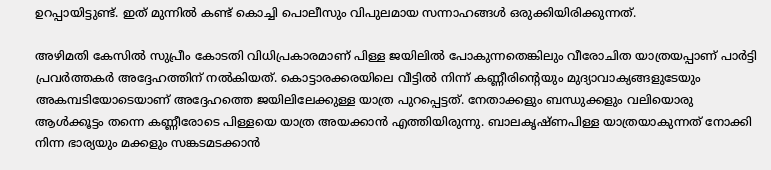ഉറപ്പായിട്ടുണ്ട്. ഇത് മുന്നില്‍ കണ്ട് കൊച്ചി പൊലീസും വിപുലമായ സന്നാഹങ്ങള്‍ ഒരുക്കിയിരിക്കുന്നത്.

അഴിമതി കേസില്‍ സുപ്രീം കോടതി വിധിപ്രകാരമാണ് പിള്ള ജയിലില്‍ പോകുന്നതെങ്കിലും വീരോചിത യാത്രയപ്പാണ് പാര്‍ട്ടി പ്രവര്‍ത്തകര്‍ അദ്ദേഹത്തിന് നല്‍കിയത്. കൊട്ടാരക്കരയിലെ വീട്ടില്‍ നിന്ന് കണ്ണീരിന്റെയും മുദ്യാവാക്യങ്ങളുടേയും അകമ്പടിയോടെയാണ് അദ്ദേഹത്തെ ജയിലിലേക്കുള്ള യാത്ര പുറപ്പെട്ടത്. നേതാക്കളും ബന്ധുക്കളും വലിയൊരു ആള്‍ക്കൂട്ടം തന്നെ കണ്ണീരോടെ പിള്ളയെ യാത്ര അയക്കാന്‍ എത്തിയിരുന്നു. ബാലകൃഷ്ണപിള്ള യാത്രയാകുന്നത് നോക്കി നിന്ന ഭാര്യയും മക്കളും സങ്കടമടക്കാന്‍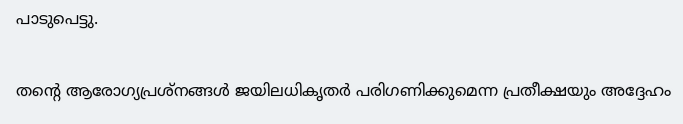പാടുപെട്ടു.

തന്റെ ആരോഗ്യപ്രശ്‌നങ്ങള്‍ ജയിലധികൃതര്‍ പരിഗണിക്കുമെന്ന പ്രതീക്ഷയും അദ്ദേഹം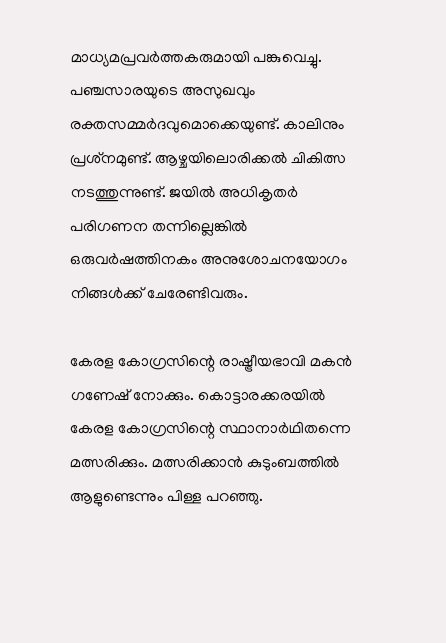മാധ്യമപ്രവര്‍ത്തകരുമായി പങ്കുവെച്ചു. പഞ്ചസാരയുടെ അസുഖവും രക്തസമ്മര്‍ദവുമൊക്കെയുണ്ട്. കാലിനും പ്രശ്‌നമുണ്ട്. ആഴ്ചയിലൊരിക്കല്‍ ചികിത്സ നടത്തുന്നുണ്ട്. ജയില്‍ അധികൃതര്‍ പരിഗണന തന്നില്ലെങ്കില്‍ ഒരുവര്‍ഷത്തിനകം അനുശോചനയോഗം നിങ്ങള്‍ക്ക് ചേരേണ്ടിവരും.

കേരള കോഗ്രസിന്റെ രാഷ്ട്രീയഭാവി മകന്‍ ഗണേഷ് നോക്കും. കൊട്ടാരക്കരയില്‍ കേരള കോഗ്രസിന്റെ സ്ഥാനാര്‍ഥിതന്നെ മത്സരിക്കും. മത്സരിക്കാന്‍ കുടുംബത്തില്‍ ആളുണ്ടെന്നും പിള്ള പറഞ്ഞു.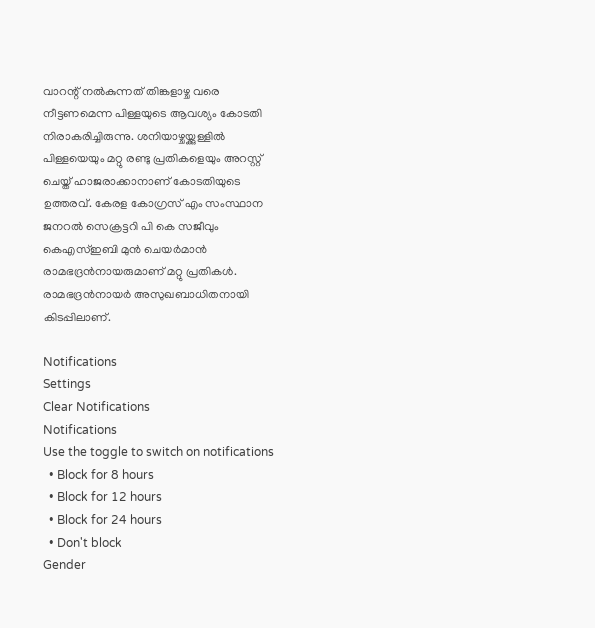വാറന്റ് നല്‍കുന്നത് തിങ്കളാഴ്ച വരെ നീട്ടണമെന്ന പിള്ളയുടെ ആവശ്യം കോടതി നിരാകരിച്ചിരുന്നു. ശനിയാഴ്ചയ്ക്കുള്ളില്‍ പിള്ളയെയും മറ്റു രണ്ടു പ്രതികളെയും അറസ്റ്റ് ചെയ്ത് ഹാജരാക്കാനാണ് കോടതിയുടെ ഉത്തരവ്. കേരള കോഗ്രസ് എം സംസ്ഥാന ജനറല്‍ സെക്രട്ടറി പി കെ സജീവും കെഎസ്ഇബി മുന്‍ ചെയര്‍മാന്‍ രാമഭദ്രന്‍നായരുമാണ് മറ്റു പ്രതികള്‍. രാമഭദ്രന്‍നായര്‍ അസുഖബാധിതനായി കിടപ്പിലാണ്.

Notifications
Settings
Clear Notifications
Notifications
Use the toggle to switch on notifications
  • Block for 8 hours
  • Block for 12 hours
  • Block for 24 hours
  • Don't block
Gender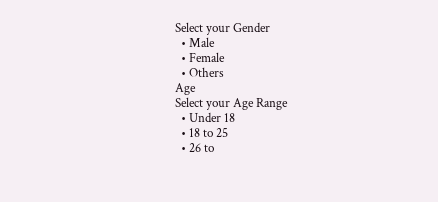Select your Gender
  • Male
  • Female
  • Others
Age
Select your Age Range
  • Under 18
  • 18 to 25
  • 26 to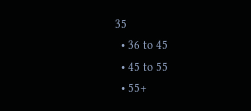35
  • 36 to 45
  • 45 to 55
  • 55+